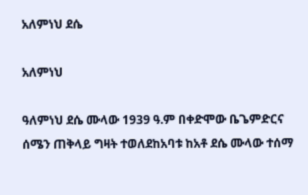አለምነህ ደሴ

አለምነህ

ዓለምነህ ደሴ ሙላው 1939 ዓ.ም በቀድሞው ቤጌምድርና ሰሜን ጠቅላይ ግዛት ተወለደከአባቱ ከአቶ ደሴ ሙላው ተሰማ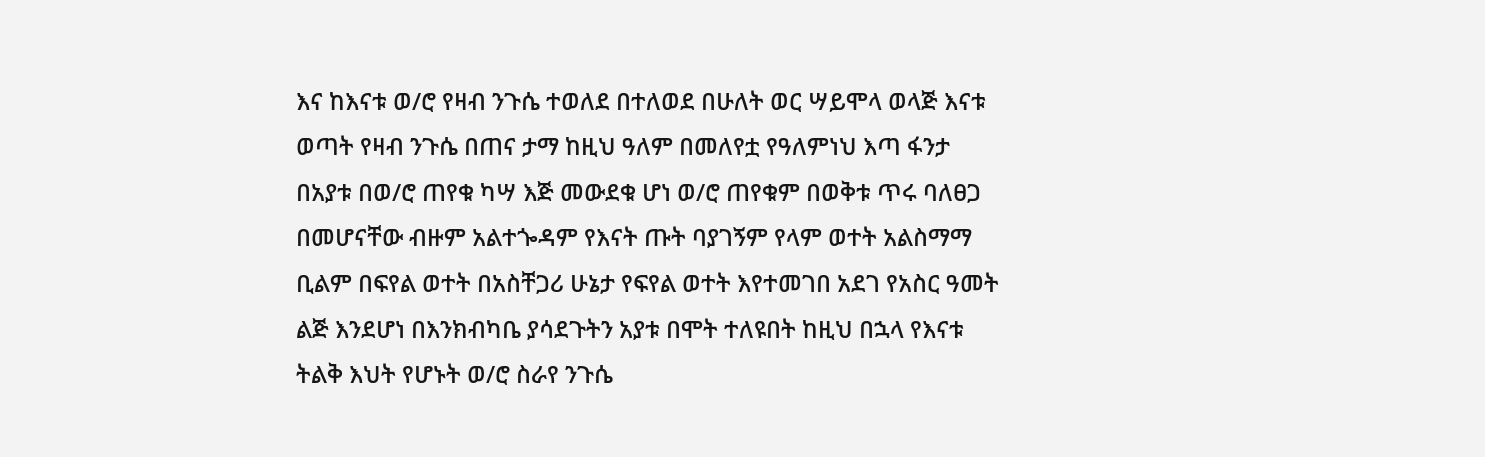እና ከእናቱ ወ/ሮ የዛብ ንጉሴ ተወለደ በተለወደ በሁለት ወር ሣይሞላ ወላጅ እናቱ ወጣት የዛብ ንጉሴ በጠና ታማ ከዚህ ዓለም በመለየቷ የዓለምነህ እጣ ፋንታ በአያቱ በወ/ሮ ጠየቁ ካሣ እጅ መውደቁ ሆነ ወ/ሮ ጠየቁም በወቅቱ ጥሩ ባለፀጋ በመሆናቸው ብዙም አልተጐዳም የእናት ጡት ባያገኝም የላም ወተት አልስማማ ቢልም በፍየል ወተት በአስቸጋሪ ሁኔታ የፍየል ወተት እየተመገበ አደገ የአስር ዓመት ልጅ እንደሆነ በእንክብካቤ ያሳደጉትን አያቱ በሞት ተለዩበት ከዚህ በኋላ የእናቱ ትልቅ እህት የሆኑት ወ/ሮ ስራየ ንጉሴ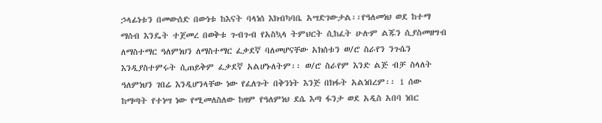ኃላፊነቱን በመውሰድ በውነቱ ከእናት ባላነሰ እክብካባቤ አሣድገውታል፡፡የዓለመነህ ወደ ከተማ ማሰብ እንዴት ተጀመረ በወቅቱ ጉብጉብ የአስኳላ ትምህርት ሲከፈት ሁሉም ልጁን ሲያስመዘግብ ለማስተማር ዓለምነህን ለማስተማር ፈቃደኛ ባለመሆናቸው አክሰቱን ወ/ሮ ስራየን ንጉሴን እንዲያስተምሩት ሲጠይቅም ፈቃደኛ አልሆኑለትም፡፡ ወ/ሮ ስራየም እንድ ልጅ ብቻ ስላለት ዓለምነህን ገበሬ እንዲሆንላቸው ነው የፈለጉት በቅንነት እንጅ በክፋት አልነበረም፡፡ 1 ሰው ከማጣት የተነሣ ነው የሚመለስለው ከዛም የዓለምነህ ደሴ እጣ ፋንታ ወደ አዲስ አበባ ነበር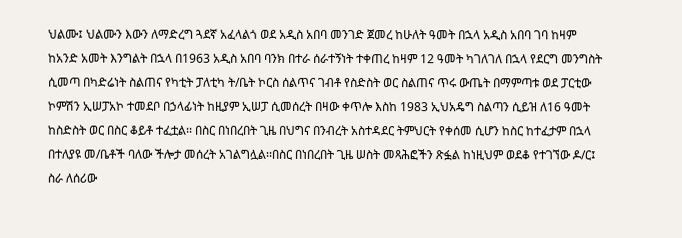ህልሙ፤ ህልሙን እውን ለማድረግ ጓደኛ አፈላልጎ ወደ አዲስ አበባ መንገድ ጀመረ ከሁለት ዓመት በኋላ አዲስ አበባ ገባ ከዛም ከአንድ አመት እንግልት በኋላ በ1963 አዲስ አበባ ባንክ በተራ ሰራተኝነት ተቀጠረ ከዛም 12 ዓመት ካገለገለ በኋላ የደርግ መንግስት ሲመጣ በካድሬነት ስልጠና የካቲት ፓለቲካ ት/ቤት ኮርስ ሰልጥና ገብቶ የስድስት ወር ስልጠና ጥሩ ውጤት በማምጣቱ ወደ ፓርቲው ኮምሽን ኢሠፓአኮ ተመደቦ በኃላፊነት ከዚያም ኢሠፓ ሲመሰረት በዛው ቀጥሎ እስከ 1983 ኢህአዴግ ስልጣን ሲይዝ ለ16 ዓመት ከስድስት ወር በስር ቆይቶ ተፈቷል፡፡ በስር በነበረበት ጊዜ በህግና በንብረት አስተዳደር ትምህርት የቀሰመ ሲሆን ከስር ከተፈታም በኋላ በተለያዩ መ/ቤቶች ባለው ችሎታ መሰረት አገልግሏል፡፡በስር በነበረበት ጊዜ ሠስት መጻሕፎችን ጽፏል ከነዚህም ወደቆ የተገኘው ዶ/ር፤ ስራ ለሰሪው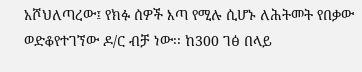አሾህለጣረው፤ የክፉ ሰዎች እጣ የሚሉ ሲሆኑ ለሕትመት የበቃው ወድቆየተገኘው ዶ/ር ብቻ ነው፡፡ ከ300 ገፅ በላይ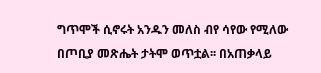ግጥሞች ሲኖሩት አንዱን መለስ ብየ ሳየው የሚለው በጦቢያ መጽሔት ታትሞ ወጥቷል፡፡ በአጠቃላይ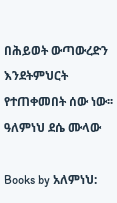በሕይወት ውጣውረድን እንደትምህርት የተጠቀመበት ሰው ነው፡፡ ዓለምነህ ደሴ ሙላው

Books by አለምነህ: